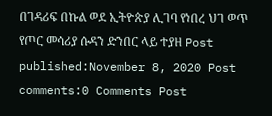በገዳሪፍ በኩል ወደ ኢትዮጵያ ሊገባ የነበረ ህገ ወጥ የጦር መሳሪያ ሱዳን ድንበር ላይ ተያዘ Post published:November 8, 2020 Post comments:0 Comments Post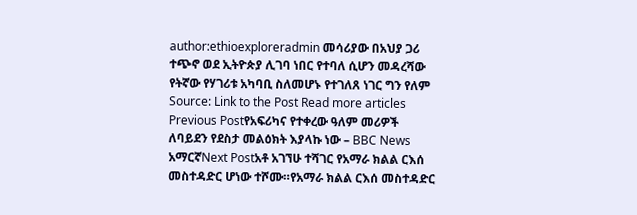author:ethioexploreradmin መሳሪያው በአህያ ጋሪ ተጭኖ ወደ ኢትዮጵያ ሊገባ ነበር የተባለ ሲሆን መዳረሻው የትኛው የሃገሪቱ አካባቢ ስለመሆኑ የተገለጸ ነገር ግን የለም Source: Link to the Post Read more articles Previous Postየአፍሪካና የተቀረው ዓለም መሪዎች ለባይደን የደስታ መልዕክት እያላኩ ነው – BBC News አማርኛNext Postአቶ አገኘሁ ተሻገር የአማራ ክልል ርእሰ መስተዳድር ሆነው ተሾሙ።የአማራ ክልል ርእሰ መስተዳድር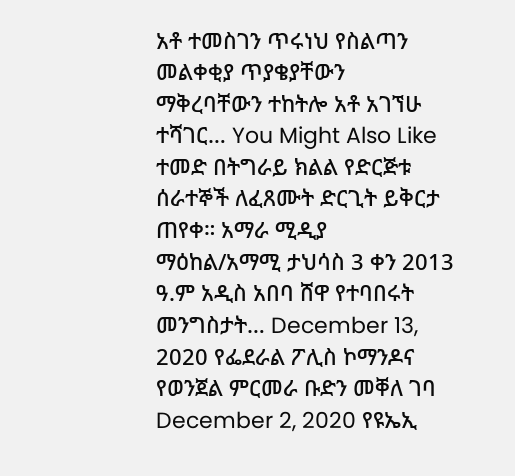አቶ ተመስገን ጥሩነህ የስልጣን መልቀቂያ ጥያቄያቸውን ማቅረባቸውን ተከትሎ አቶ አገኘሁ ተሻገር… You Might Also Like ተመድ በትግራይ ክልል የድርጅቱ ሰራተኞች ለፈጸሙት ድርጊት ይቅርታ ጠየቀ። አማራ ሚዲያ ማዕከል/አማሚ ታህሳስ 3 ቀን 2013 ዓ.ም አዲስ አበባ ሸዋ የተባበሩት መንግስታት… December 13, 2020 የፌደራል ፖሊስ ኮማንዶና የወንጀል ምርመራ ቡድን መቐለ ገባ December 2, 2020 የዩኤኢ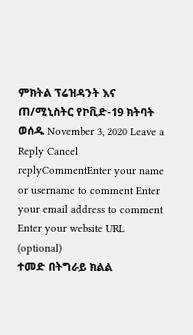ምክትል ፕሬዝዳንት እና ጠ/ሚኒስትር የኮቪድ-19 ክትባት ወሰዱ November 3, 2020 Leave a Reply Cancel replyCommentEnter your name or username to comment Enter your email address to comment Enter your website URL (optional)
ተመድ በትግራይ ክልል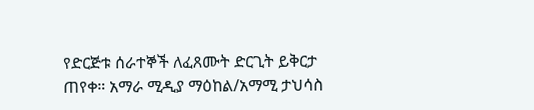የድርጅቱ ሰራተኞች ለፈጸሙት ድርጊት ይቅርታ ጠየቀ። አማራ ሚዲያ ማዕከል/አማሚ ታህሳስ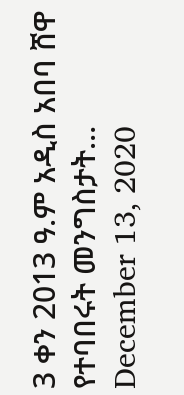3 ቀን 2013 ዓ.ም አዲስ አበባ ሸዋ የተባበሩት መንግስታት… December 13, 2020